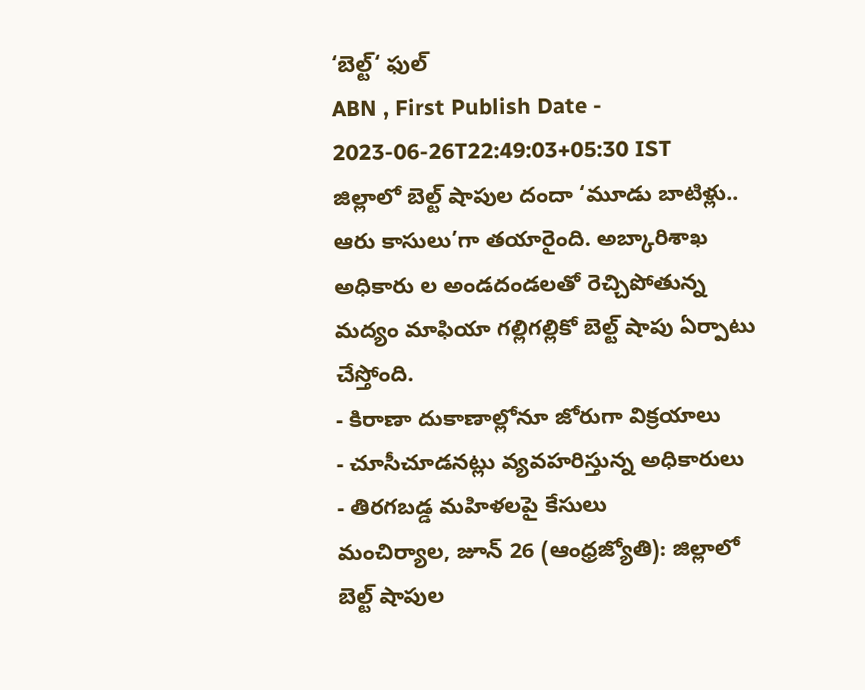‘బెల్ట్‘ ఫుల్
ABN , First Publish Date - 2023-06-26T22:49:03+05:30 IST
జిల్లాలో బెల్ట్ షాపుల దందా ‘మూడు బాటిళ్లు.. ఆరు కాసులు’గా తయారైంది. అబ్కారిశాఖ అధికారు ల అండదండలతో రెచ్చిపోతున్న మద్యం మాఫియా గల్లిగల్లికో బెల్ట్ షాపు ఏర్పాటు చేస్తోంది.
- కిరాణా దుకాణాల్లోనూ జోరుగా విక్రయాలు
- చూసీచూడనట్లు వ్యవహరిస్తున్న అధికారులు
- తిరగబడ్డ మహిళలపై కేసులు
మంచిర్యాల, జూన్ 26 (ఆంధ్రజ్యోతి): జిల్లాలో బెల్ట్ షాపుల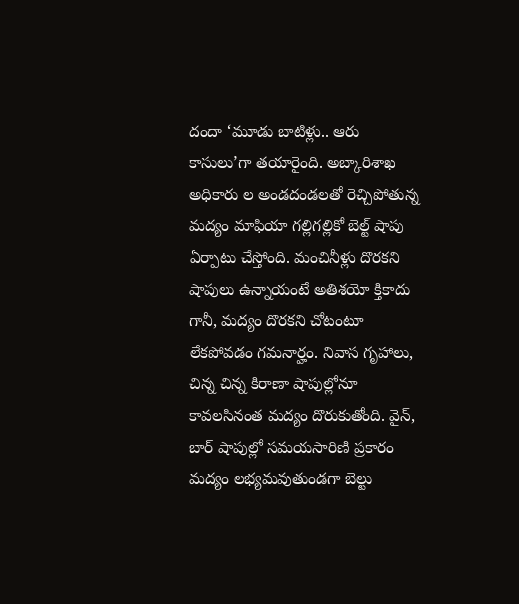దందా ‘మూడు బాటిళ్లు.. ఆరు కాసులు’గా తయారైంది. అబ్కారిశాఖ అధికారు ల అండదండలతో రెచ్చిపోతున్న మద్యం మాఫియా గల్లిగల్లికో బెల్ట్ షాపు ఏర్పాటు చేస్తోంది. మంచినీళ్లు దొరకని షాపులు ఉన్నాయంటే అతిశయో క్తికాదు గానీ, మద్యం దొరకని చోటంటూ లేకపోవడం గమనార్హం. నివాస గృహాలు, చిన్న చిన్న కిరాణా షాపుల్లోనూ కావలసినంత మద్యం దొరుకుతోంది. వైన్, బార్ షాపుల్లో సమయసారిణి ప్రకారం మద్యం లభ్యమవుతుండగా బెల్టు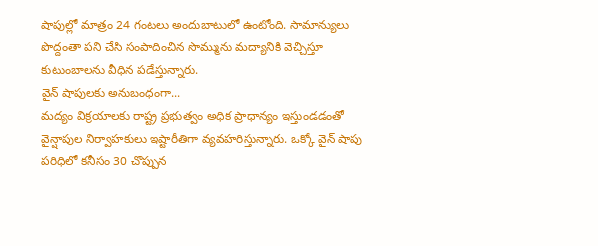షాపుల్లో మాత్రం 24 గంటలు అందుబాటులో ఉంటోంది. సామాన్యులు పొద్దంతా పని చేసి సంపాదించిన సొమ్మును మద్యానికి వెచ్చిస్తూ కుటుంబాలను వీధిన పడేస్తున్నారు.
వైన్ షాపులకు అనుబంధంగా...
మద్యం విక్రయాలకు రాష్ట్ర ప్రభుత్వం అధిక ప్రాధాన్యం ఇస్తుండడంతో వైన్షాపుల నిర్వాహకులు ఇష్టారీతిగా వ్యవహరిస్తున్నారు. ఒక్కో వైన్ షాపు పరిధిలో కనీసం 30 చొప్పున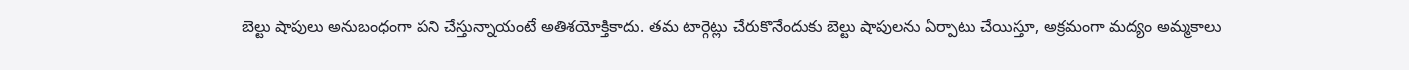బెల్టు షాపులు అనుబంధంగా పని చేస్తున్నాయంటే అతిశయోక్తికాదు. తమ టార్గెట్లు చేరుకొనేందుకు బెల్టు షాపులను ఏర్పాటు చేయిస్తూ, అక్రమంగా మద్యం అమ్మకాలు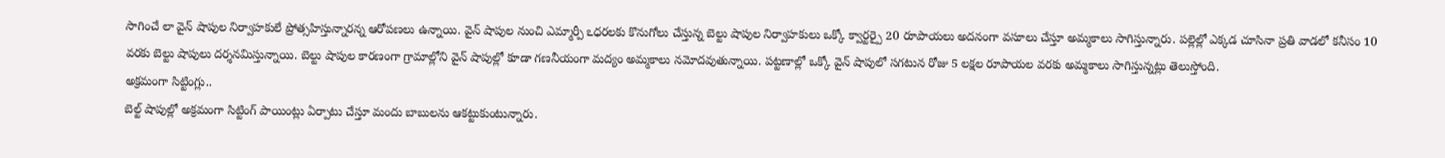సాగించే లా వైన్ షాపుల నిర్వాహకులే ప్రోత్సహిస్తున్నారన్న ఆరోపణలు ఉన్నాయి. వైన్ షాపుల నుంచి ఎమ్మార్పీ ఽధరలకు కొనుగోలు చేస్తున్న బెల్టు షాపుల నిర్వాహకులు ఒక్కో క్వార్టర్పై 20 రూపాయలు అదనంగా వసూలు చేస్తూ అమ్మకాలు సాగిస్తున్నారు. పల్లెల్లో ఎక్కడ చూసినా ప్రతి వాడలో కనీసం 10 వరకు బెల్టు షాపులు దర్శనమిస్తున్నాయి. బెల్టు షాపుల కారణంగా గ్రామాల్లోని వైన్ షాపుల్లో కూడా గణనీయంగా మద్యం అమ్మకాలు నమోదవుతున్నాయి. పట్టణాల్లో ఒక్కో వైన్ షాపులో సగటున రోజు 5 లక్షల రూపాయల వరకు అమ్మకాలు సాగిస్తున్నట్లు తెలుస్తోంది.
అక్రమంగా సిట్టింగ్లు..
బెల్ట్ షాపుల్లో అక్రమంగా సిట్టింగ్ పాయింట్లు ఏర్పాటు చేస్తూ మందు బాబులను ఆకట్టుకుంటున్నారు.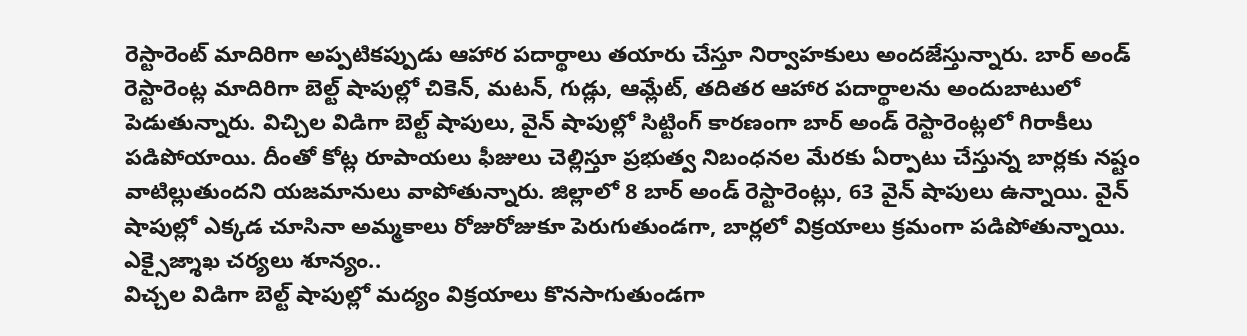రెస్టారెంట్ మాదిరిగా అప్పటికప్పుడు ఆహార పదార్థాలు తయారు చేస్తూ నిర్వాహకులు అందజేస్తున్నారు. బార్ అండ్ రెస్టారెంట్ల మాదిరిగా బెల్ట్ షాపుల్లో చికెన్, మటన్, గుడ్లు, ఆమ్లేట్, తదితర ఆహార పదార్థాలను అందుబాటులో పెడుతున్నారు. విచ్చిల విడిగా బెల్ట్ షాపులు, వైన్ షాపుల్లో సిట్టింగ్ కారణంగా బార్ అండ్ రెస్టారెంట్లలో గిరాకీలు పడిపోయాయి. దీంతో కోట్ల రూపాయలు ఫీజులు చెల్లిస్తూ ప్రభుత్వ నిబంధనల మేరకు ఏర్పాటు చేస్తున్న బార్లకు నష్టం వాటిల్లుతుందని యజమానులు వాపోతున్నారు. జిల్లాలో 8 బార్ అండ్ రెస్టారెంట్లు, 63 వైన్ షాపులు ఉన్నాయి. వైన్ షాపుల్లో ఎక్కడ చూసినా అమ్మకాలు రోజురోజుకూ పెరుగుతుండగా, బార్లలో విక్రయాలు క్రమంగా పడిపోతున్నాయి.
ఎక్సైజ్శాఖ చర్యలు శూన్యం..
విచ్చల విడిగా బెల్ట్ షాపుల్లో మద్యం విక్రయాలు కొనసాగుతుండగా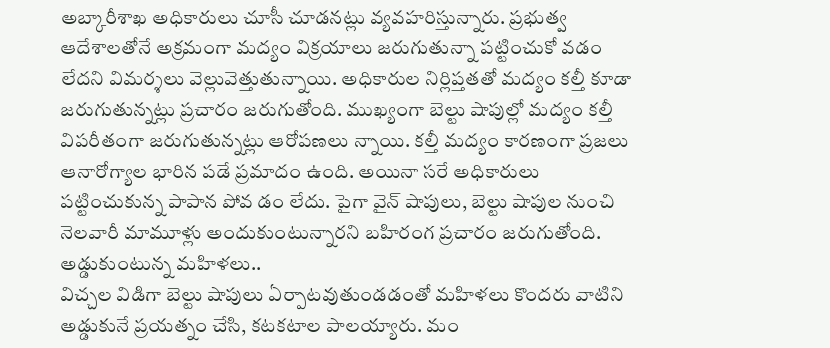అబ్కారీశాఖ అధికారులు చూసీ చూడనట్లు వ్యవహరిస్తున్నారు. ప్రభుత్వ ఆదేశాలతోనే అక్రమంగా మద్యం విక్రయాలు జరుగుతున్నా పట్టించుకో వడం లేదని విమర్శలు వెల్లువెత్తుతున్నాయి. అధికారుల నిర్లిప్తతతో మద్యం కల్తీ కూడా జరుగుతున్నట్లు ప్రచారం జరుగుతోంది. ముఖ్యంగా బెల్టు షాపుల్లో మద్యం కల్తీ విపరీతంగా జరుగుతున్నట్లు ఆరోపణలు న్నాయి. కల్తీ మద్యం కారణంగా ప్రజలు ఆనారోగ్యాల భారిన పడే ప్రమాదం ఉంది. అయినా సరే అధికారులు పట్టించుకున్న పాపాన పోవ డం లేదు. పైగా వైన్ షాపులు, బెల్టు షాపుల నుంచి నెలవారీ మామూళ్లు అందుకుంటున్నారని బహిరంగ ప్రచారం జరుగుతోంది.
అడ్డుకుంటున్న మహిళలు..
విచ్చల విడిగా బెల్టు షాపులు ఏర్పాటవుతుండడంతో మహిళలు కొందరు వాటిని అడ్డుకునే ప్రయత్నం చేసి, కటకటాల పాలయ్యారు. మం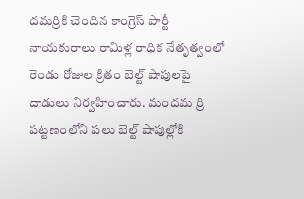దమర్రికి చెందిన కాంగ్రెస్ పార్టీ నాయకురాలు రామిళ్ల రాధిక నేతృత్వంలో రెండు రోజుల క్రితం బెల్ట్ షాపులపై దాడులు నిర్వహించారు. మందమ ర్రి పట్టణంలోని పలు బెల్ట్ షాపుల్లోకి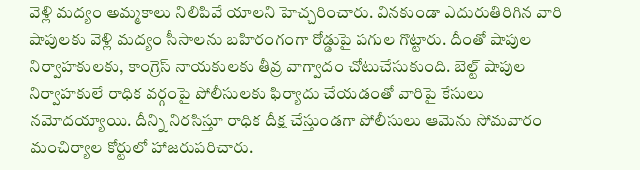వెళ్లి మద్యం అమ్మకాలు నిలిపివే యాలని హెచ్చరించారు. వినకుండా ఎదురుతిరిగిన వారి షాపులకు వెళ్లి మద్యం సీసాలను బహిరంగంగా రోడ్డుపై పగుల గొట్టారు. దీంతో షాపుల నిర్వాహకులకు, కాంగ్రెస్ నాయకులకు తీవ్ర వాగ్వాదం చోటుచేసుకుంది. బెల్ట్ షాపుల నిర్వాహకులే రాధిక వర్గంపై పోలీసులకు ఫిర్యాదు చేయడంతో వారిపై కేసులు నమోదయ్యాయి. దీన్ని నిరసిస్తూ రాధిక దీక్ష చేస్తుండగా పోలీసులు ఆమెను సోమవారం మంచిర్యాల కోర్టులో హాజరుపరిచారు.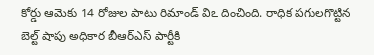కోర్డు ఆమెకు 14 రోజుల పాటు రిమాండ్ విఽ దించింది. రాధిక పగులగొట్టిన బెల్ట్ షాపు అధికార బీఆర్ఎస్ పార్టీకి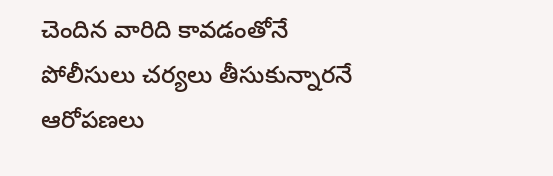చెందిన వారిది కావడంతోనే పోలీసులు చర్యలు తీసుకున్నారనే ఆరోపణలు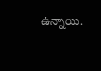ఉన్నాయి.